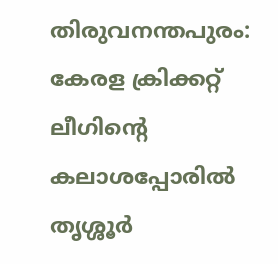തിരുവനന്തപുരം: കേരള ക്രിക്കറ്റ് ലീഗിന്റെ കലാശപ്പോരിൽ തൃശ്ശൂർ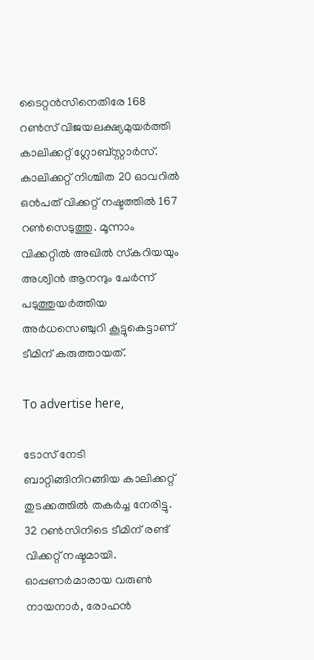ടൈറ്റൻസിനെതിരേ 168 റൺസ് വിജയലക്ഷ്യമുയർത്തി കാലിക്കറ്റ് ഗ്ലോബ്‌സ്റ്റാർസ്. കാലിക്കറ്റ് നിശ്ചിത 20 ഓവറിൽ ഒൻപത് വിക്കറ്റ് നഷ്ടത്തിൽ 167 റൺസെടുത്തു. മൂന്നാം വിക്കറ്റിൽ അഖിൽ സ്‌കറിയയും അശ്വിൻ ആനന്ദും ചേർന്ന് പടുത്തുയർത്തിയ അർധസെഞ്ചുറി കൂട്ടുകെട്ടാണ് ടീമിന് കരുത്തായത്.

To advertise here,

ടോസ് നേടി ബാറ്റിങ്ങിനിറങ്ങിയ കാലിക്കറ്റ് തുടക്കത്തിൽ തകർച്ച നേരിട്ടു. 32 റൺസിനിടെ ടീമിന് രണ്ട് വിക്കറ്റ് നഷ്ടമായി. ഓപ്പണർമാരായ വരുൺ നായനാർ, രോഹൻ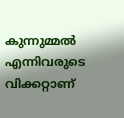കുന്നുമ്മൽ എന്നിവരുടെ വിക്കറ്റാണ്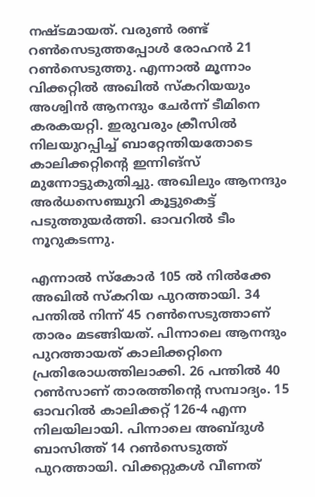നഷ്ടമായത്. വരുൺ രണ്ട് റൺസെടുത്തപ്പോൾ രോഹൻ 21 റൺസെടുത്തു. എന്നാൽ മൂന്നാം വിക്കറ്റിൽ അഖിൽ സ്‌കറിയയും അശ്വിൻ ആനന്ദും ചേർന്ന് ടീമിനെ കരകയറ്റി. ഇരുവരും ക്രീസിൽ നിലയുറപ്പിച്ച് ബാറ്റേന്തിയതോടെ കാലിക്കറ്റിന്റെ ഇന്നിങ്‌സ് മുന്നോട്ടുകുതിച്ചു. അഖിലും ആനന്ദും അർധസെഞ്ചുറി കൂട്ടുകെട്ട് പടുത്തുയർത്തി. ഓവറിൽ ടീം നൂറുകടന്നു.

എന്നാൽ സ്‌കോർ 105 ൽ നിൽക്കേ അഖിൽ സ്‌കറിയ പുറത്തായി. 34 പന്തിൽ നിന്ന് 45 റൺസെടുത്താണ് താരം മടങ്ങിയത്. പിന്നാലെ ആനന്ദും പുറത്തായത് കാലിക്കറ്റിനെ പ്രതിരോധത്തിലാക്കി. 26 പന്തിൽ 40 റൺസാണ് താരത്തിന്റെ സമ്പാദ്യം. 15 ഓവറിൽ കാലിക്കറ്റ് 126-4 എന്ന നിലയിലായി. പിന്നാലെ അബ്ദുൾ ബാസിത്ത് 14 റൺസെടുത്ത് പുറത്തായി. വിക്കറ്റുകൾ വീണത്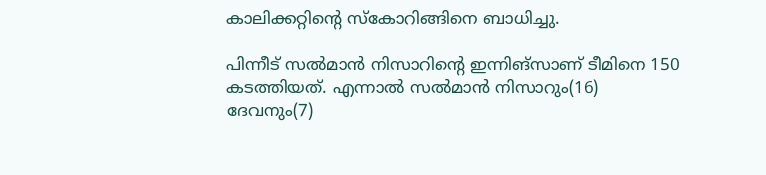കാലിക്കറ്റിന്റെ സ്‌കോറിങ്ങിനെ ബാധിച്ചു.

പിന്നീട് സൽമാൻ നിസാറിന്റെ ഇന്നിങ്‌സാണ് ടീമിനെ 150 കടത്തിയത്. എന്നാൽ സൽമാൻ നിസാറും(16) ദേവനും(7)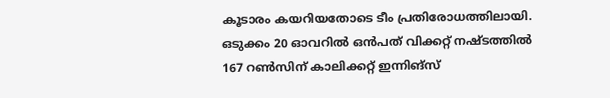കൂടാരം കയറിയതോടെ ടീം പ്രതിരോധത്തിലായി. ഒടുക്കം 20 ഓവറിൽ ഒൻപത് വിക്കറ്റ് നഷ്ടത്തിൽ 167 റൺസിന് കാലിക്കറ്റ് ഇന്നിങ്‌സ്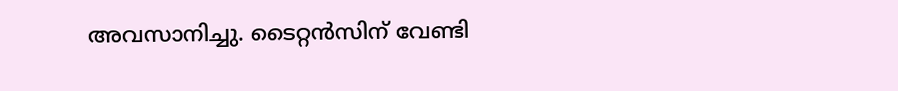അവസാനിച്ചു. ടൈറ്റൻസിന് വേണ്ടി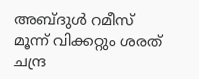അബ്ദുൾ റമീസ് മൂന്ന് വിക്കറ്റും ശരത് ചന്ദ്ര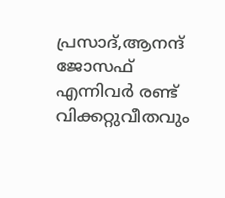പ്രസാദ്,ആനന്ദ് ജോസഫ് എന്നിവർ രണ്ട് വിക്കറ്റുവീതവും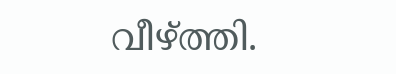വീഴ്ത്തി.